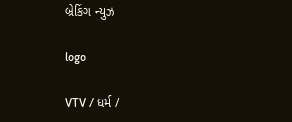બ્રેકિંગ ન્યુઝ

logo

VTV / ધર્મ /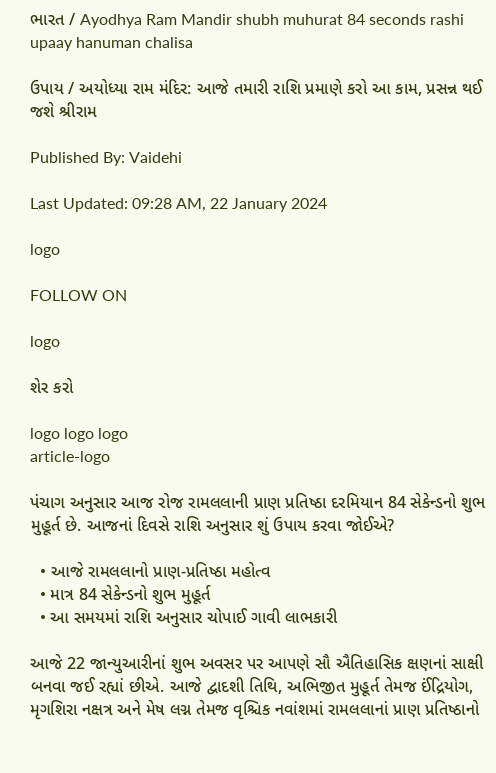ભારત / Ayodhya Ram Mandir shubh muhurat 84 seconds rashi upaay hanuman chalisa

ઉપાય / અયોધ્યા રામ મંદિર: આજે તમારી રાશિ પ્રમાણે કરો આ કામ, પ્રસન્ન થઈ જશે શ્રીરામ

Published By: Vaidehi

Last Updated: 09:28 AM, 22 January 2024

logo

FOLLOW ON

logo

શેર કરો

logo logo logo
article-logo

પંચાગ અનુસાર આજ રોજ રામલલાની પ્રાણ પ્રતિષ્ઠા દરમિયાન 84 સેકેન્ડનો શુભ મુહૂર્ત છે. આજનાં દિવસે રાશિ અનુસાર શું ઉપાય કરવા જોઈએ?

  • આજે રામલલાનો પ્રાણ-પ્રતિષ્ઠા મહોત્વ
  • માત્ર 84 સેકેન્ડનો શુભ મુહૂર્ત
  • આ સમયમાં રાશિ અનુસાર ચોપાઈ ગાવી લાભકારી

આજે 22 જાન્યુઆરીનાં શુભ અવસર પર આપણે સૌ ઐતિહાસિક ક્ષણનાં સાક્ષી બનવા જઈ રહ્યાં છીએ. આજે દ્વાદશી તિથિ, અભિજીત મુહૂર્ત તેમજ ઈંદ્રિયોગ, મૃગશિરા નક્ષત્ર અને મેષ લગ્ન તેમજ વૃશ્ચિક નવાંશમાં રામલલાનાં પ્રાણ પ્રતિષ્ઠાનો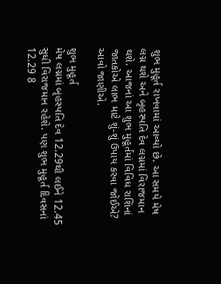શુભ મુહૂર્ત રાખવામાં આવ્યો છે. આ સમયે મેષ લગ્ન થશે અને બૃહસ્પતિ દેવ લગ્નમાં વિરાજમાન થશે. આજનાં આ શુભ મુહૂર્તમાં વિવિધ રાશિનાં જાતકોએ લાભ માટે શું-શું ઉપાય કરવા જોઈએ? આવો જાણીએ.

શુભ મુહૂર્ત
મેષ લગ્નમાં બૃહસ્પતિ દેવ 12.29થી લઈને 12.45 સુધી વિરાજમાન રહેશે. પણ શુભ મુહૂર્ત દિવસનાં 12.29 8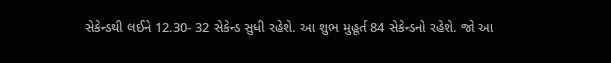સેકેન્ડથી લઈને 12.30- 32 સેકેન્ડ સુધી રહેશે. આ શુભ મુહૂર્ત 84 સેકેન્ડનો રહેશે. જો આ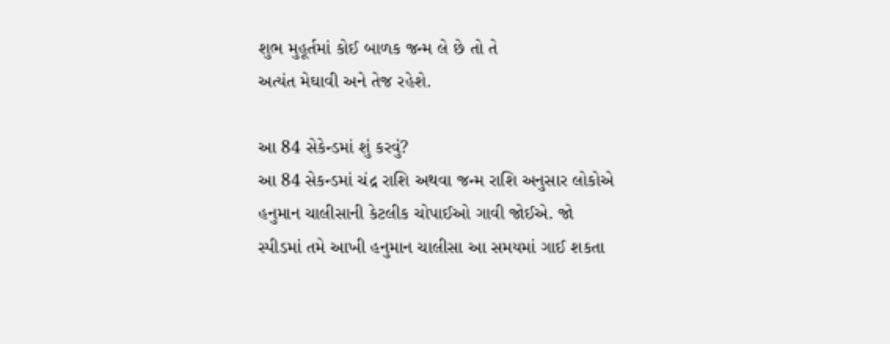શુભ મુહૂર્તમાં કોઈ બાળક જન્મ લે છે તો તે
અત્યંત મેઘાવી અને તેજ રહેશે.

આ 84 સેકેન્ડમાં શું કરવું?
આ 84 સેકન્ડમાં ચંદ્ર રાશિ અથવા જન્મ રાશિ અનુસાર લોકોએ હનુમાન ચાલીસાની કેટલીક ચોપાઈઓ ગાવી જોઈએ. જો સ્પીડમાં તમે આખી હનુમાન ચાલીસા આ સમયમાં ગાઈ શકતા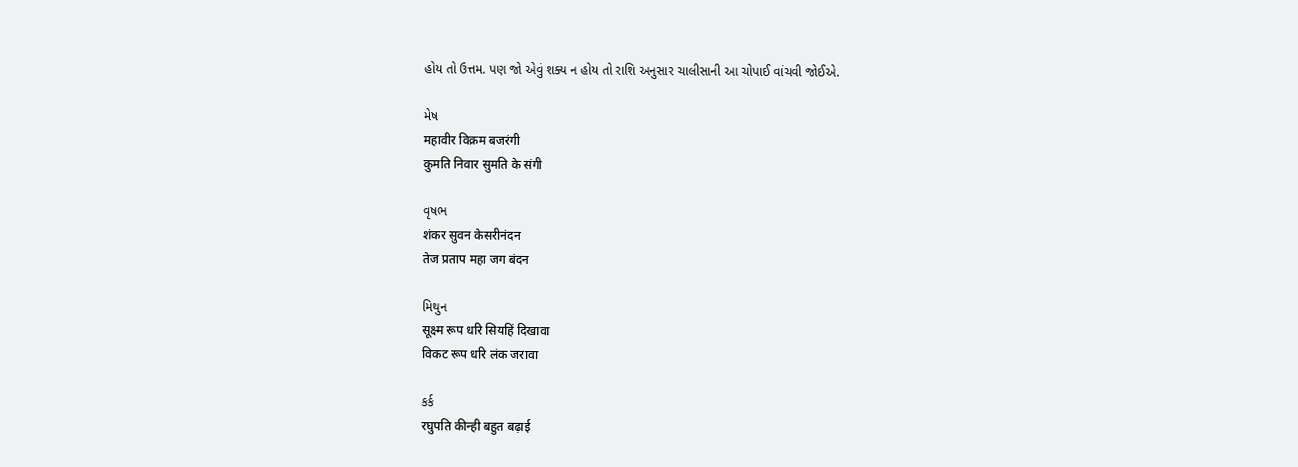હોય તો ઉત્તમ. પણ જો એવું શક્ય ન હોય તો રાશિ અનુસાર ચાલીસાની આ ચોપાઈ વાંચવી જોઈએ.

મેષ
महावीर विक्रम बजरंगी
कुमति निवार सुमति के संगी

વૃષભ
शंकर सुवन केसरीनंदन
तेज प्रताप महा जग बंदन

મિથુન
सूक्ष्म रूप धरि सियहिं दिखावा
विकट रूप धरि लंक जरावा

કર્ક
रघुपति कीन्ही बहुत बढ़ाई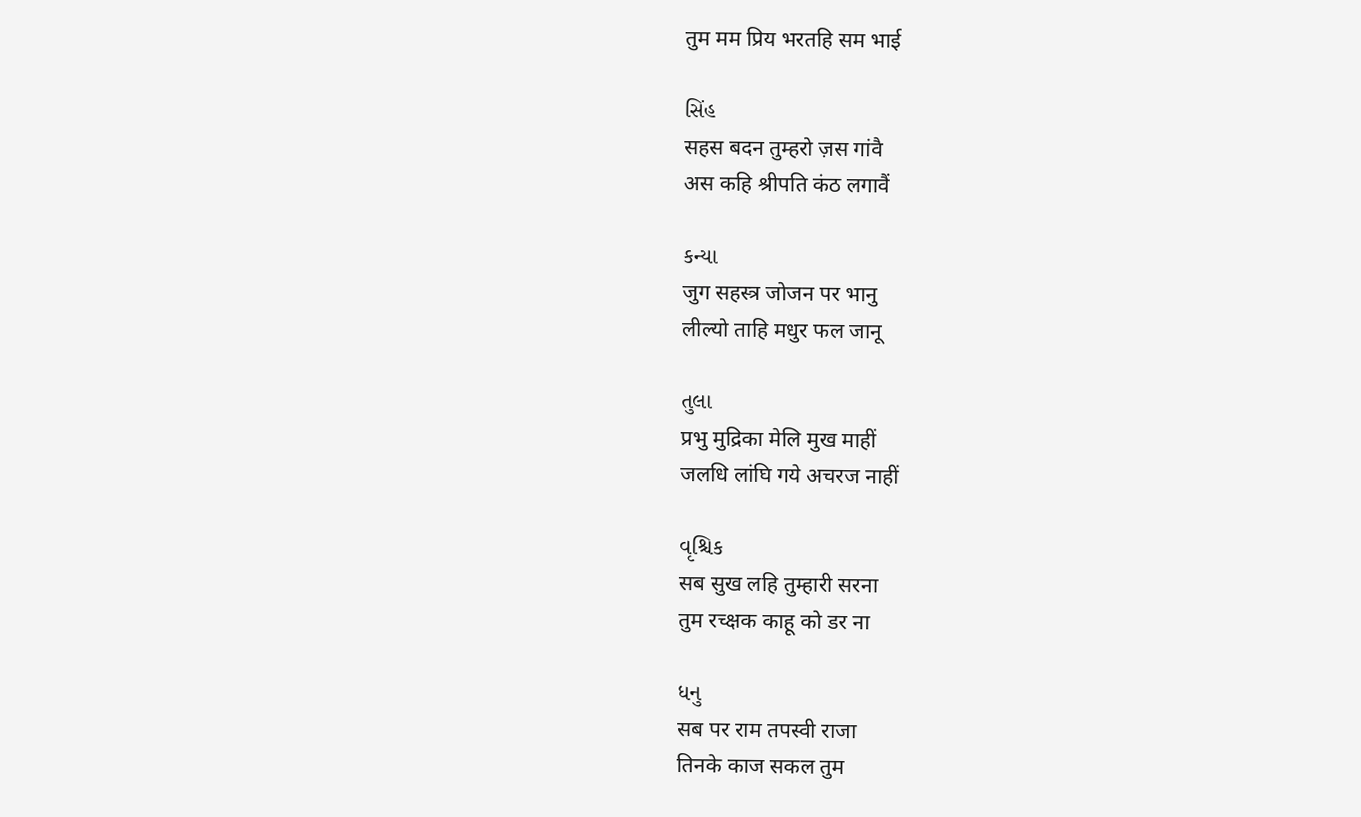तुम मम प्रिय भरतहि सम भाई

સિંહ
सहस बदन तुम्हरो ज़स गांवै
अस कहि श्रीपति कंठ लगावैं

કન્યા
जुग सहस्त्र जोजन पर भानु
लील्यो ताहि मधुर फल जानू

તુલા
प्रभु मुद्रिका मेलि मुख माहीं
जलधि लांघि गये अचरज नाहीं

વૃશ્ચિક
सब सुख लहि तुम्हारी सरना
तुम रच्क्षक काहू को डर ना

ધનુ
सब पर राम तपस्वी राजा
तिनके काज सकल तुम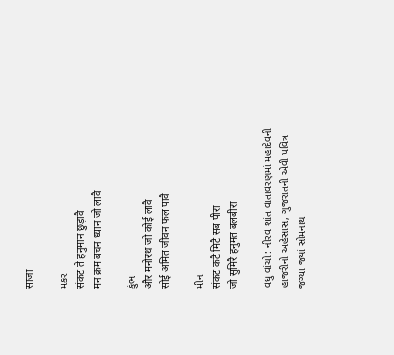साजा

મકર
संकट ते हनुमान छुड़ावै
मन क्रम बचन ध्यान जो लावै

કુંભ
और मनोरथ जो कोई लावै
सोई अमित जीवन फल पावै

મીન
संकट कटै मिटै सब पीरा
जो सुमिरै हनुमत बलबीरा

વધુ વાંચો: નીરવ શાંત વાતાવરણમાં મહાદેવની હાજરીનો અહેસાસ, ગુજરાતની એવી પવિત્ર જગ્યા જ્યાં સોમનાથ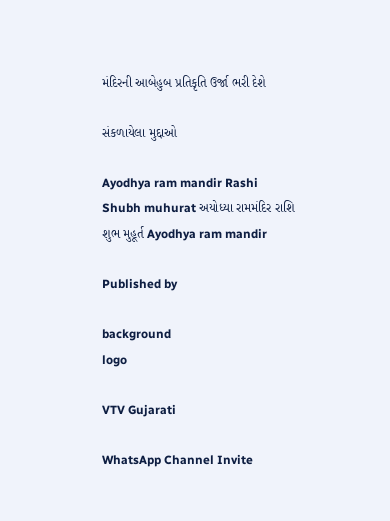મંદિરની આબેહુબ પ્રતિકૃતિ ઉર્જા ભરી દેશે

સંકળાયેલા મુદ્દાઓ

Ayodhya ram mandir Rashi Shubh muhurat અયોધ્યા રામમંદિર રાશિ શુભ મુહૂર્ત Ayodhya ram mandir

Published by

background
logo

VTV Gujarati

WhatsApp Channel Invite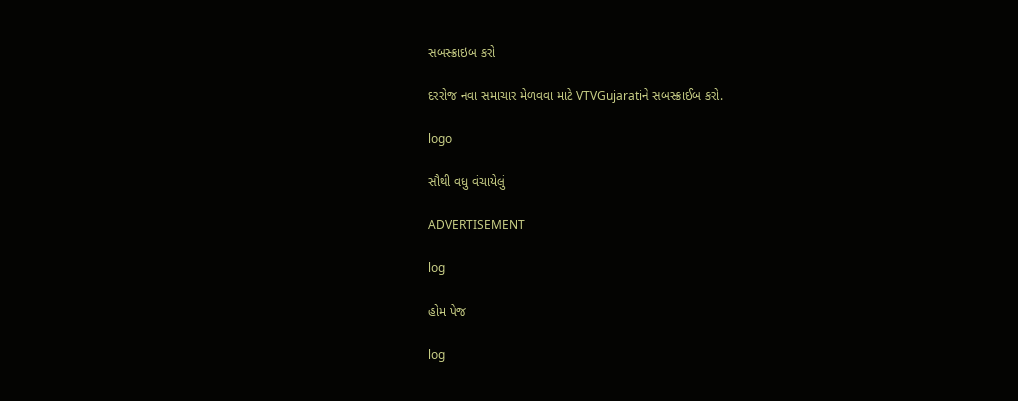સબસ્ક્રાઇબ કરો

દરરોજ નવા સમાચાર મેળવવા માટે VTVGujaratiને સબસ્ક્રાઈબ કરો.

logo

સૌથી વધુ વંચાયેલું

ADVERTISEMENT

log

હોમ પેજ

log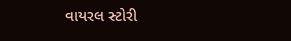વાયરલ સ્ટોરી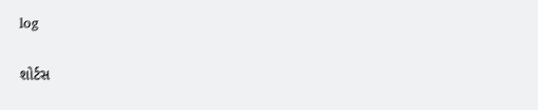log

શોર્ટસ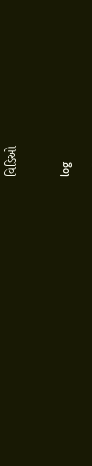વિડિઓ

log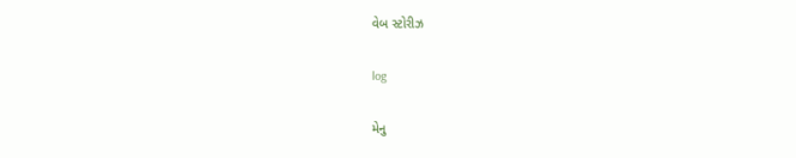વેબ સ્ટોરીઝ

log

મેનુ